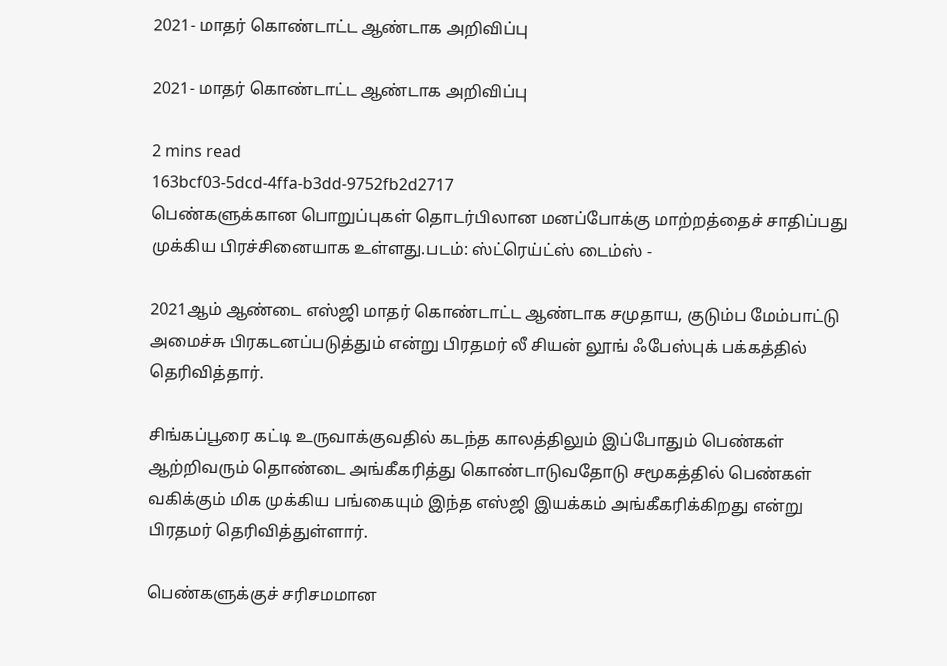2021- மாதர் கொண்டாட்ட ஆண்டாக அறிவிப்பு

2021- மாதர் கொண்டாட்ட ஆண்டாக அறிவிப்பு

2 mins read
163bcf03-5dcd-4ffa-b3dd-9752fb2d2717
பெண்களுக்கான பொறுப்புகள் தொடர்பிலான மனப்போக்கு மாற்றத்தைச் சாதிப்பது முக்கிய பிரச்சினையாக உள்ளது.படம்: ஸ்ட்ரெய்ட்ஸ் டைம்ஸ் -

2021ஆம் ஆண்டை எஸ்ஜி மாதர் கொண்டாட்ட ஆண்டாக சமுதாய, குடும்ப மேம்பாட்டு அமைச்சு பிரகடனப்படுத்தும் என்று பிரதமர் லீ சியன் லூங் ஃபேஸ்புக் பக்கத்தில் தெரிவித்தார்.

சிங்கப்பூரை கட்டி உருவாக்குவதில் கடந்த காலத்திலும் இப்போதும் பெண்கள் ஆற்றிவரும் தொண்டை அங்கீகரித்து கொண்டாடுவதோடு சமூகத்தில் பெண்கள் வகிக்கும் மிக முக்கிய பங்கையும் இந்த எஸ்ஜி இயக்கம் அங்கீகரிக்கிறது என்று பிரதமர் தெரிவித்துள்ளார்.

பெண்களுக்குச் சரிசமமான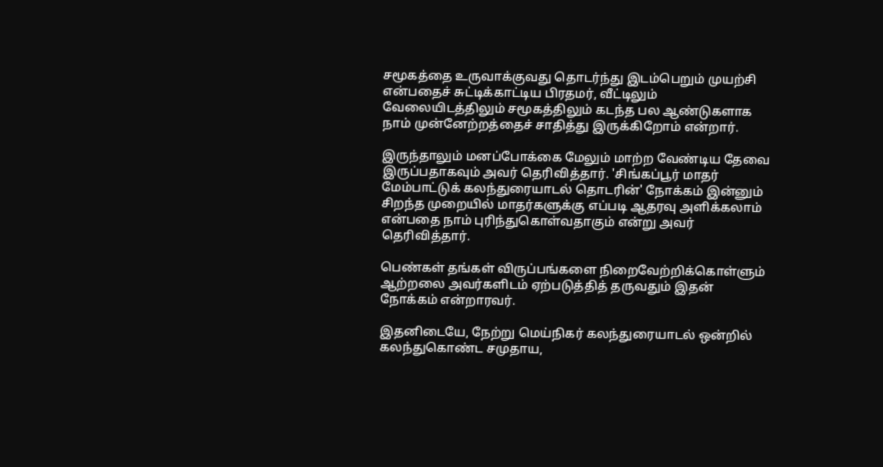சமூகத்தை உருவாக்குவது தொடர்ந்து இடம்பெறும் முயற்சி என்பதைச் சுட்டிக்காட்டிய பிரதமர், வீட்டிலும் வேலையிடத்திலும் சமூகத்திலும் கடந்த பல ஆண்டுகளாக நாம் முன்னேற்றத்தைச் சாதித்து இருக்கிறோம் என்றார்.

இருந்தாலும் மனப்போக்கை மேலும் மாற்ற வேண்டிய தேவை இருப்பதாகவும் அவர் தெரிவித்தார். 'சிங்கப்பூர் மாதர் மேம்பாட்டுக் கலந்துரையாடல் தொடரின்' நோக்கம் இன்னும் சிறந்த முறையில் மாதர்களுக்கு எப்படி ஆதரவு அளிக்கலாம் என்பதை நாம் புரிந்துகொள்வதாகும் என்று அவர் தெரிவித்தார்.

பெண்கள் தங்கள் விருப்பங்களை நிறைவேற்றிக்கொள்ளும் ஆற்றலை அவர்களிடம் ஏற்படுத்தித் தருவதும் இதன் நோக்கம் என்றாரவர்.

இதனிடையே, நேற்று மெய்நிகர் கலந்துரையாடல் ஒன்றில் கலந்துகொண்ட சமுதாய,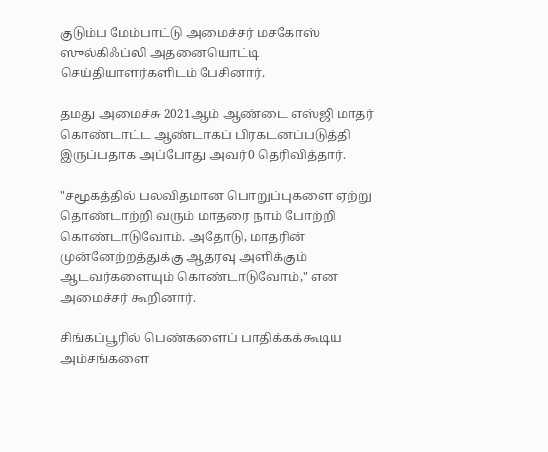குடும்ப மேம்பாட்டு அமைச்சர் மசகோஸ் ஸுல்கிஃப்லி அதனையொட்டி செய்தியாளர்களிடம் பேசினார்.

தமது அமைச்சு 2021ஆம் ஆண்டை எஸ்ஜி மாதர் கொண்டாட்ட ஆண்டாகப் பிரகடனப்படுத்தி இருப்பதாக அப்போது அவர்0 தெரிவித்தார்.

"சமூகத்தில் பலவிதமான பொறுப்புகளை ஏற்று தொண்டாற்றி வரும் மாதரை நாம் போற்றி கொண்டாடுவோம். அதோடு, மாதரின் முன்னேற்றத்துக்கு ஆதரவு அளிக்கும் ஆடவர்களையும் கொண்டாடுவோம்," என அமைச்சர் கூறினார்.

சிங்கப்பூரில் பெண்களைப் பாதிக்கக்கூடிய அம்சங்களை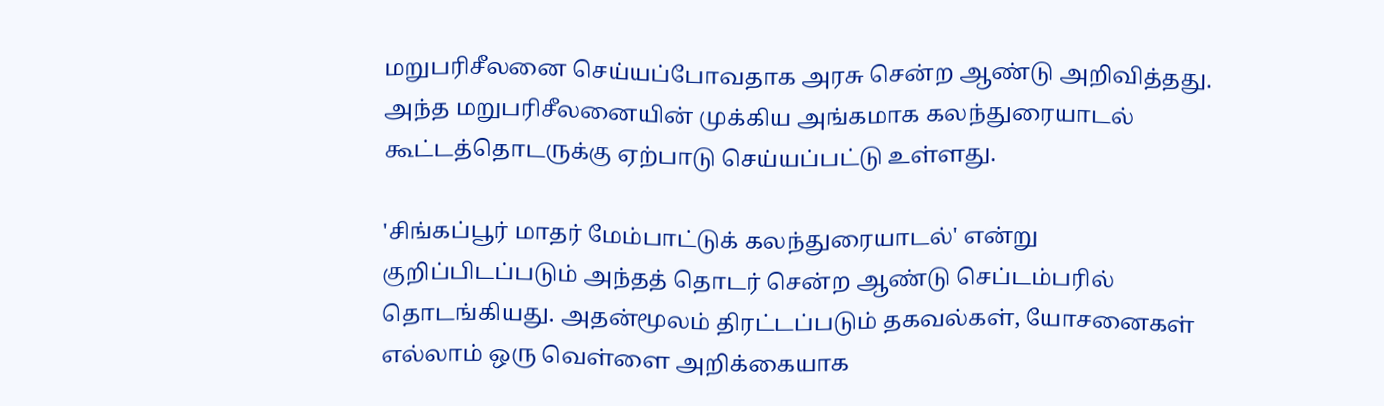மறுபரிசீலனை செய்யப்போவதாக அரசு சென்ற ஆண்டு அறிவித்தது. அந்த மறுபரிசீலனையின் முக்கிய அங்கமாக கலந்துரையாடல் கூட்டத்தொடருக்கு ஏற்பாடு செய்யப்பட்டு உள்ளது.

'சிங்கப்பூர் மாதர் மேம்பாட்டுக் கலந்துரையாடல்' என்று குறிப்பிடப்படும் அந்தத் தொடர் சென்ற ஆண்டு செப்டம்பரில் தொடங்கியது. அதன்மூலம் திரட்டப்படும் தகவல்கள், யோசனைகள் எல்லாம் ஒரு வெள்ளை அறிக்கையாக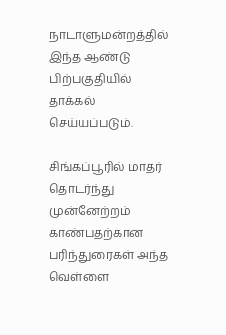நாடாளுமன்றத்தில் இந்த ஆண்டு பிற்பகுதியில் தாக்கல் செய்யப்படும்.

சிங்கப்பூரில் மாதர் தொடர்ந்து முன்னேற்றம் காண்பதற்கான பரிந்துரைகள் அந்த வெள்ளை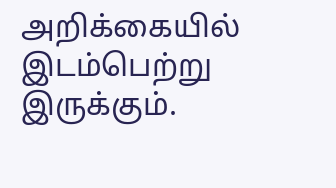அறிக்கையில் இடம்பெற்று இருக்கும்.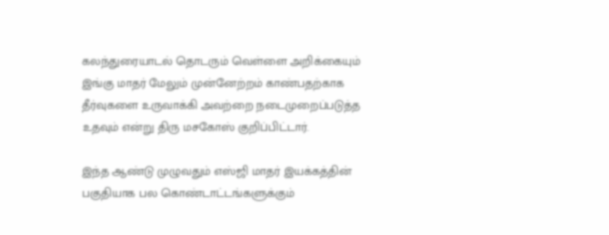கலந்துரையாடல் தொடரும் வெள்ளை அறிக்கையும் இங்கு மாதர் மேலும் முன்னேற்றம் காண்பதற்காக தீர்வுகளை உருவாக்கி அவற்றை நடைமுறைப்படுத்த உதவும் என்று திரு மசகோஸ் குறிப்பிட்டார்.

இந்த ஆண்டு முழுவதும் எஸ்ஜி மாதர் இயக்கத்தின் பகுதியாக பல கொண்டாட்டங்களுக்கும்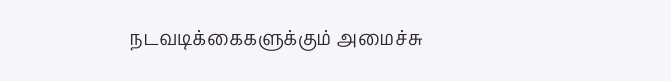நடவடிக்கைகளுக்கும் அமைச்சு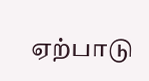ஏற்பாடு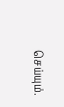செய்யும்.